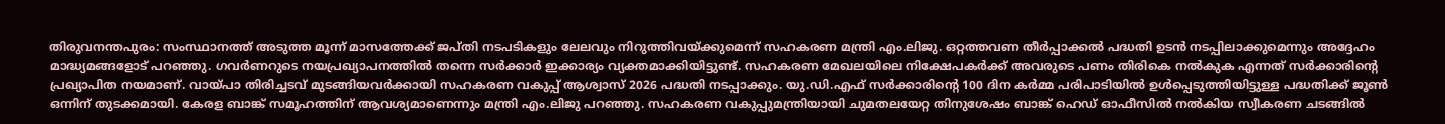തിരുവനന്തപുരം: സംസ്ഥാനത്ത് അടുത്ത മൂന്ന് മാസത്തേക്ക് ജപ്തി നടപടികളും ലേലവും നിറുത്തിവയ്ക്കുമെന്ന് സഹകരണ മന്ത്രി എം.ലിജു. ഒറ്റത്തവണ തീർപ്പാക്കൽ പദ്ധതി ഉടൻ നടപ്പിലാക്കുമെന്നും അദ്ദേഹം മാദ്ധ്യമങ്ങളോട് പറഞ്ഞു. ഗവർണറുടെ നയപ്രഖ്യാപനത്തിൽ തന്നെ സർക്കാർ ഇക്കാര്യം വ്യക്തമാക്കിയിട്ടുണ്ട്. സഹകരണ മേഖലയിലെ നിക്ഷേപകർക്ക് അവരുടെ പണം തിരികെ നൽകുക എന്നത് സർക്കാരിന്റെ പ്രഖ്യാപിത നയമാണ്. വായ്പാ തിരിച്ചടവ് മുടങ്ങിയവർക്കായി സഹകരണ വകുപ്പ് ആശ്വാസ് 2026 പദ്ധതി നടപ്പാക്കും. യു.ഡി.എഫ് സർക്കാരിന്റെ 100 ദിന കർമ്മ പരിപാടിയിൽ ഉൾപ്പെടുത്തിയിട്ടുള്ള പദ്ധതിക്ക് ജൂൺ ഒന്നിന് തുടക്കമായി. കേരള ബാങ്ക് സമൂഹത്തിന് ആവശ്യമാണെന്നും മന്ത്രി എം.ലിജു പറഞ്ഞു. സഹകരണ വകുപ്പുമന്ത്രിയായി ചുമതലയേറ്റ തിനുശേഷം ബാങ്ക് ഹെഡ് ഓഫീസിൽ നൽകിയ സ്വീകരണ ചടങ്ങിൽ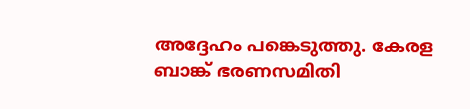അദ്ദേഹം പങ്കെടുത്തു. കേരള ബാങ്ക് ഭരണസമിതി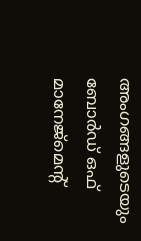അംഗങ്ങളുടെയും ബോർഡ് ഒഫ് മാനേജ്മെന്റ്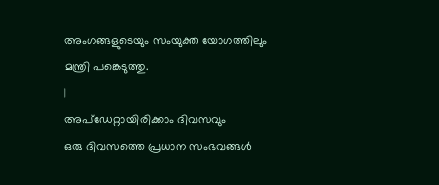അംഗങ്ങളുടെയും സംയുക്ത യോഗത്തിലും മന്ത്രി പങ്കെടുത്തു.
|
അപ്ഡേറ്റായിരിക്കാം ദിവസവും
ഒരു ദിവസത്തെ പ്രധാന സംഭവങ്ങൾ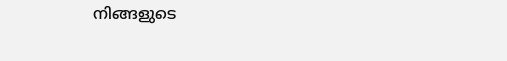നിങ്ങളുടെ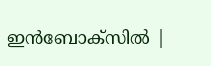ഇൻബോക്സിൽ |